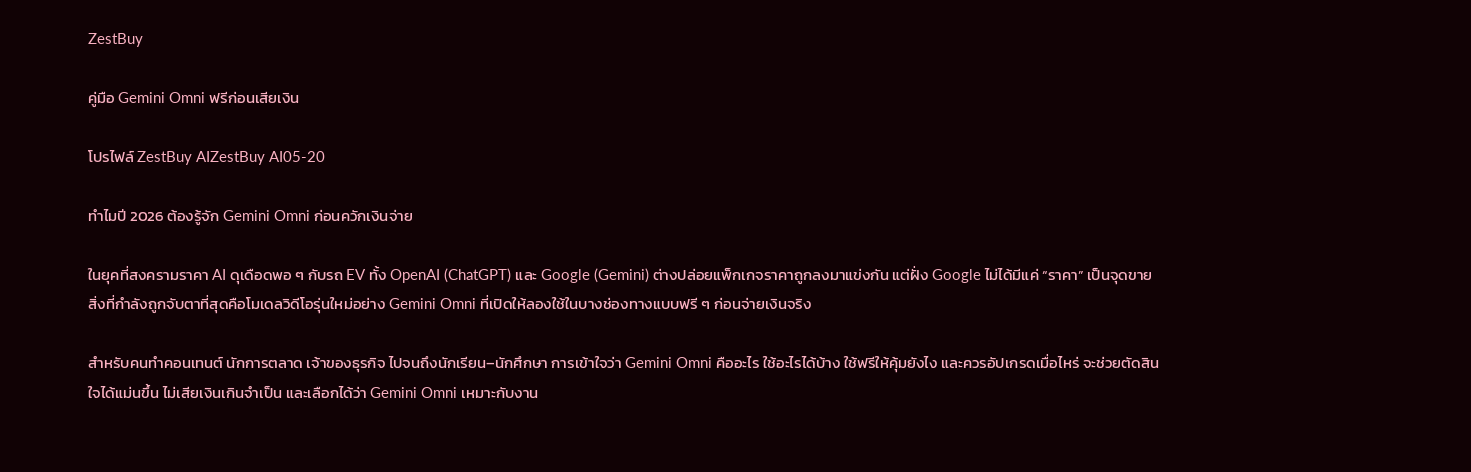ZestBuy

คู่มือ Gemini Omni ฟรีก่อนเสียเงิน

โปรไฟล์ ZestBuy AIZestBuy AI05-20

ทำไมปี 2026 ต้องรู้จัก Gemini Omni ก่อนควักเงินจ่าย

ในยุคที่สงครามราคา AI ดุเดือดพอ ๆ กับรถ EV ทั้ง OpenAI (ChatGPT) และ Google (Gemini) ต่างปล่อยแพ็กเกจราคาถูกลงมาแข่งกัน แต่ฝั่ง Google ไม่ได้มีแค่ “ราคา” เป็นจุดขาย สิ่งที่กำลังถูกจับตาที่สุดคือโมเดลวิดีโอรุ่นใหม่อย่าง Gemini Omni ที่เปิดให้ลองใช้ในบางช่องทางแบบฟรี ๆ ก่อนจ่ายเงินจริง

สำหรับคนทำคอนเทนต์ นักการตลาด เจ้าของธุรกิจ ไปจนถึงนักเรียน–นักศึกษา การเข้าใจว่า Gemini Omni คืออะไร ใช้อะไรได้บ้าง ใช้ฟรีให้คุ้มยังไง และควรอัปเกรดเมื่อไหร่ จะช่วยตัดสินใจได้แม่นขึ้น ไม่เสียเงินเกินจำเป็น และเลือกได้ว่า Gemini Omni เหมาะกับงาน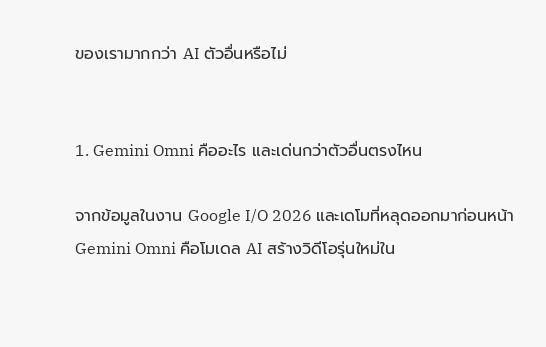ของเรามากกว่า AI ตัวอื่นหรือไม่


1. Gemini Omni คืออะไร และเด่นกว่าตัวอื่นตรงไหน

จากข้อมูลในงาน Google I/O 2026 และเดโมที่หลุดออกมาก่อนหน้า Gemini Omni คือโมเดล AI สร้างวิดีโอรุ่นใหม่ใน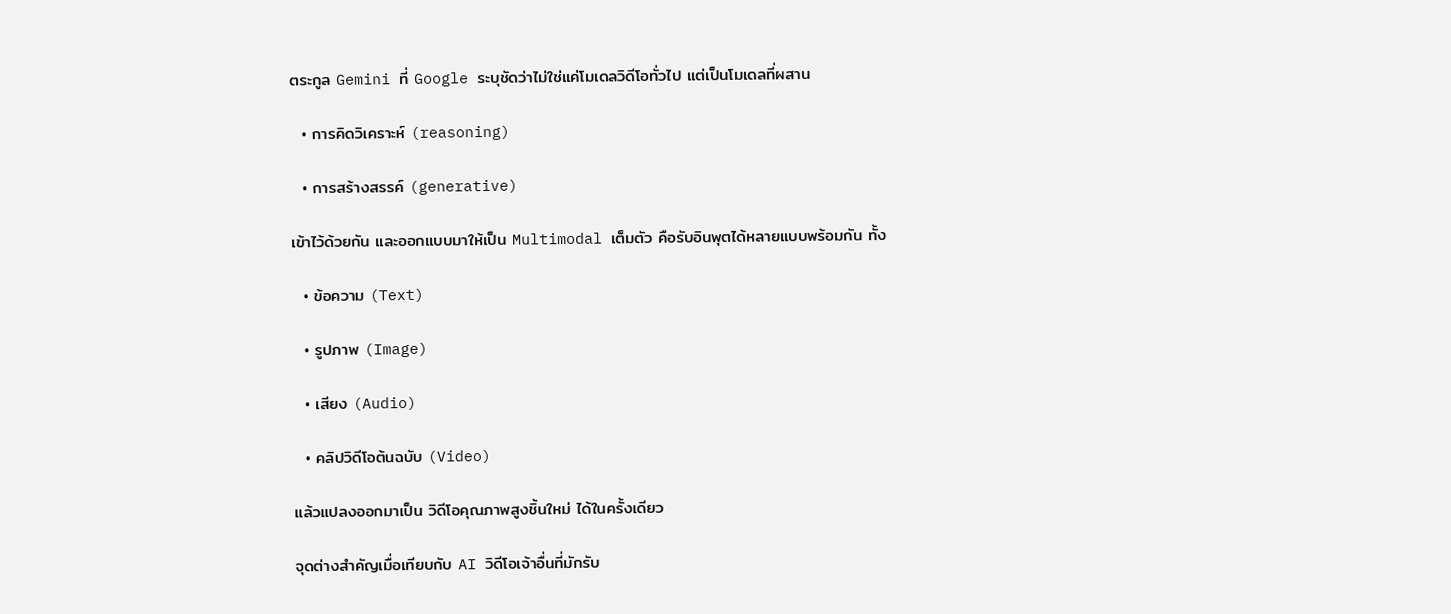ตระกูล Gemini ที่ Google ระบุชัดว่าไม่ใช่แค่โมเดลวิดีโอทั่วไป แต่เป็นโมเดลที่ผสาน

  • การคิดวิเคราะห์ (reasoning)

  • การสร้างสรรค์ (generative)

เข้าไว้ด้วยกัน และออกแบบมาให้เป็น Multimodal เต็มตัว คือรับอินพุตได้หลายแบบพร้อมกัน ทั้ง

  • ข้อความ (Text)

  • รูปภาพ (Image)

  • เสียง (Audio)

  • คลิปวิดีโอต้นฉบับ (Video)

แล้วแปลงออกมาเป็น วิดีโอคุณภาพสูงชิ้นใหม่ ได้ในครั้งเดียว

จุดต่างสำคัญเมื่อเทียบกับ AI วิดีโอเจ้าอื่นที่มักรับ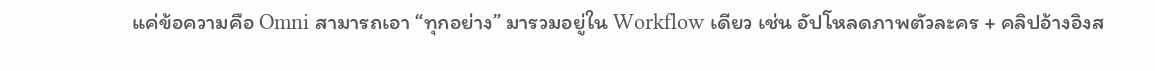แค่ข้อความคือ Omni สามารถเอา “ทุกอย่าง” มารวมอยู่ใน Workflow เดียว เช่น อัปโหลดภาพตัวละคร + คลิปอ้างอิงส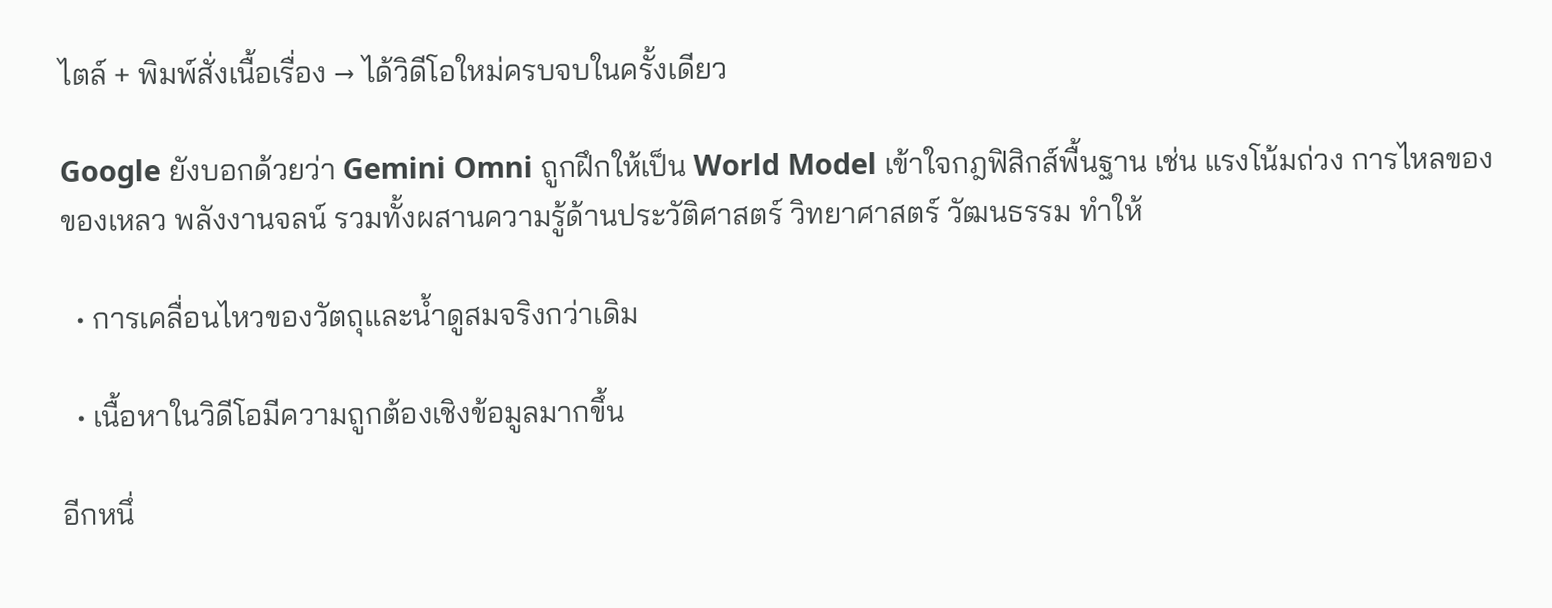ไตล์ + พิมพ์สั่งเนื้อเรื่อง → ได้วิดีโอใหม่ครบจบในครั้งเดียว

Google ยังบอกด้วยว่า Gemini Omni ถูกฝึกให้เป็น World Model เข้าใจกฎฟิสิกส์พื้นฐาน เช่น แรงโน้มถ่วง การไหลของของเหลว พลังงานจลน์ รวมทั้งผสานความรู้ด้านประวัติศาสตร์ วิทยาศาสตร์ วัฒนธรรม ทำให้

  • การเคลื่อนไหวของวัตถุและน้ำดูสมจริงกว่าเดิม

  • เนื้อหาในวิดีโอมีความถูกต้องเชิงข้อมูลมากขึ้น

อีกหนึ่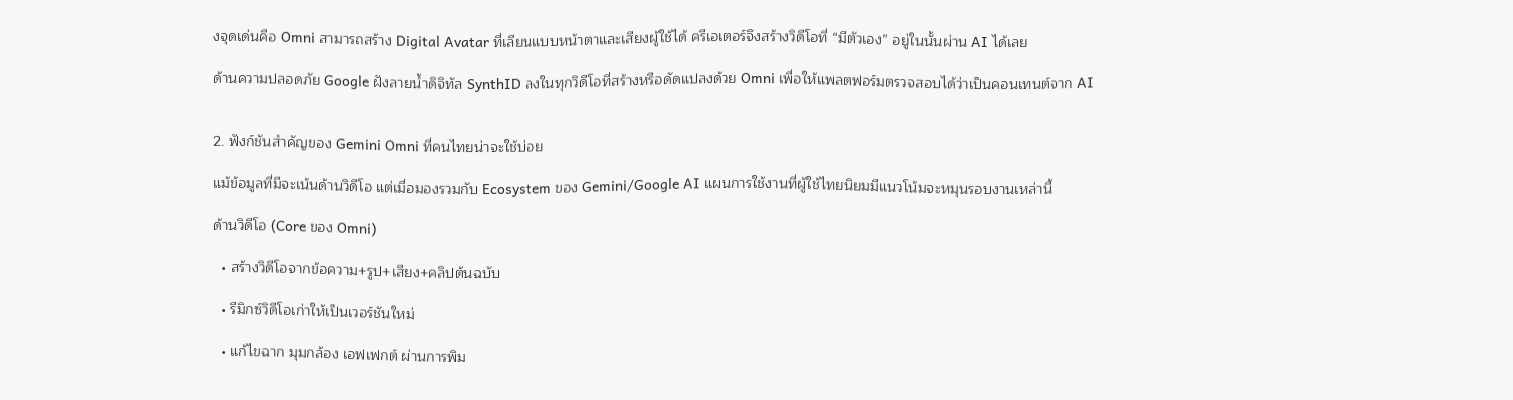งจุดเด่นคือ Omni สามารถสร้าง Digital Avatar ที่เลียนแบบหน้าตาและเสียงผู้ใช้ได้ ครีเอเตอร์จึงสร้างวิดีโอที่ “มีตัวเอง” อยู่ในนั้นผ่าน AI ได้เลย

ด้านความปลอดภัย Google ฝังลายน้ำดิจิทัล SynthID ลงในทุกวิดีโอที่สร้างหรือดัดแปลงด้วย Omni เพื่อให้แพลตฟอร์มตรวจสอบได้ว่าเป็นคอนเทนต์จาก AI


2. ฟังก์ชันสำคัญของ Gemini Omni ที่คนไทยน่าจะใช้บ่อย

แม้ข้อมูลที่มีจะเน้นด้านวิดีโอ แต่เมื่อมองรวมกับ Ecosystem ของ Gemini/Google AI แผนการใช้งานที่ผู้ใช้ไทยนิยมมีแนวโน้มจะหมุนรอบงานเหล่านี้

ด้านวิดีโอ (Core ของ Omni)

  • สร้างวิดีโอจากข้อความ+รูป+เสียง+คลิปต้นฉบับ

  • รีมิกซ์วิดีโอเก่าให้เป็นเวอร์ชันใหม่

  • แก้ไขฉาก มุมกล้อง เอฟเฟกต์ ผ่านการพิม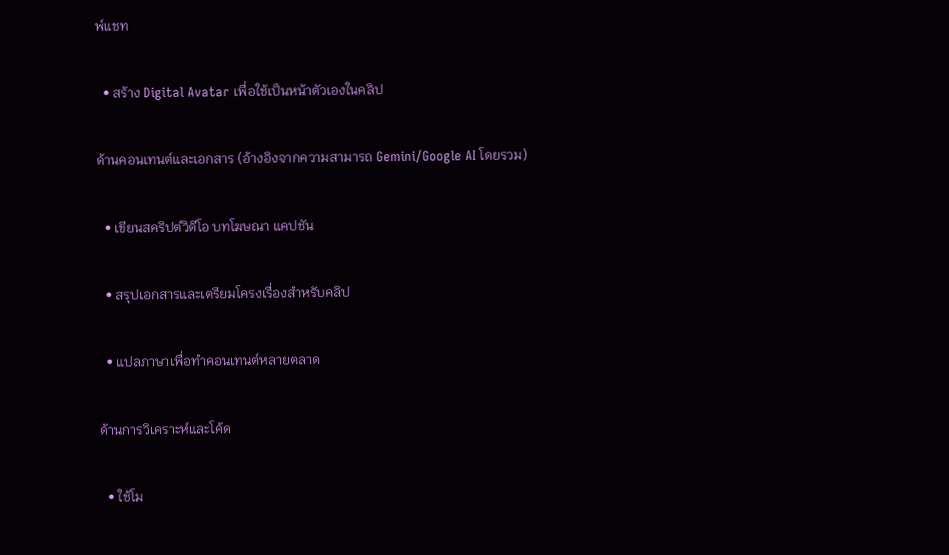พ์แชท

  • สร้าง Digital Avatar เพื่อใช้เป็นหน้าตัวเองในคลิป

ด้านคอนเทนต์และเอกสาร (อ้างอิงจากความสามารถ Gemini/Google AI โดยรวม)

  • เขียนสคริปต์วิดีโอ บทโฆษณา แคปชัน

  • สรุปเอกสารและเตรียมโครงเรื่องสำหรับคลิป

  • แปลภาษาเพื่อทำคอนเทนต์หลายตลาด

ด้านการวิเคราะห์และโค้ด

  • ใช้โม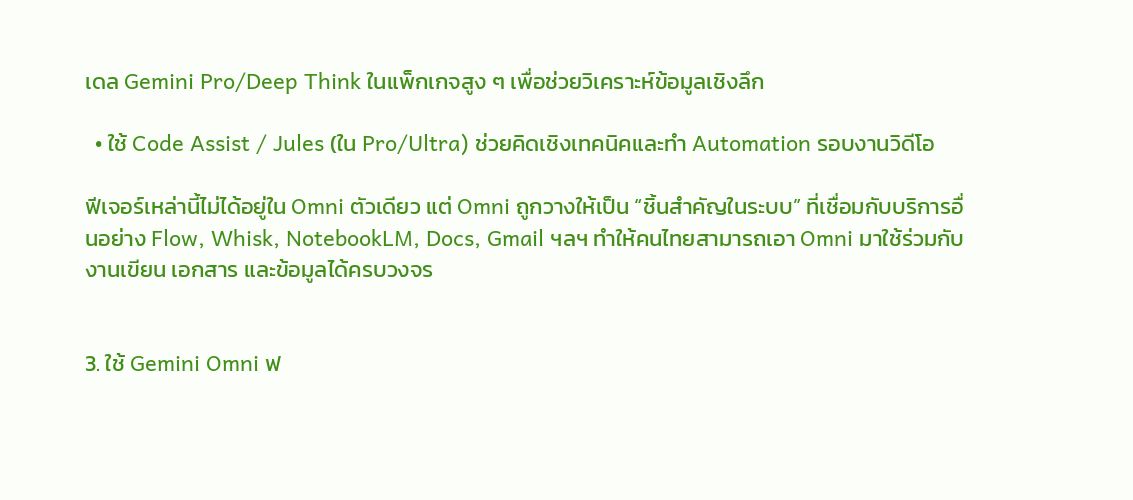เดล Gemini Pro/Deep Think ในแพ็กเกจสูง ๆ เพื่อช่วยวิเคราะห์ข้อมูลเชิงลึก

  • ใช้ Code Assist / Jules (ใน Pro/Ultra) ช่วยคิดเชิงเทคนิคและทำ Automation รอบงานวิดีโอ

ฟีเจอร์เหล่านี้ไม่ได้อยู่ใน Omni ตัวเดียว แต่ Omni ถูกวางให้เป็น “ชิ้นสำคัญในระบบ” ที่เชื่อมกับบริการอื่นอย่าง Flow, Whisk, NotebookLM, Docs, Gmail ฯลฯ ทำให้คนไทยสามารถเอา Omni มาใช้ร่วมกับงานเขียน เอกสาร และข้อมูลได้ครบวงจร


3. ใช้ Gemini Omni ฟ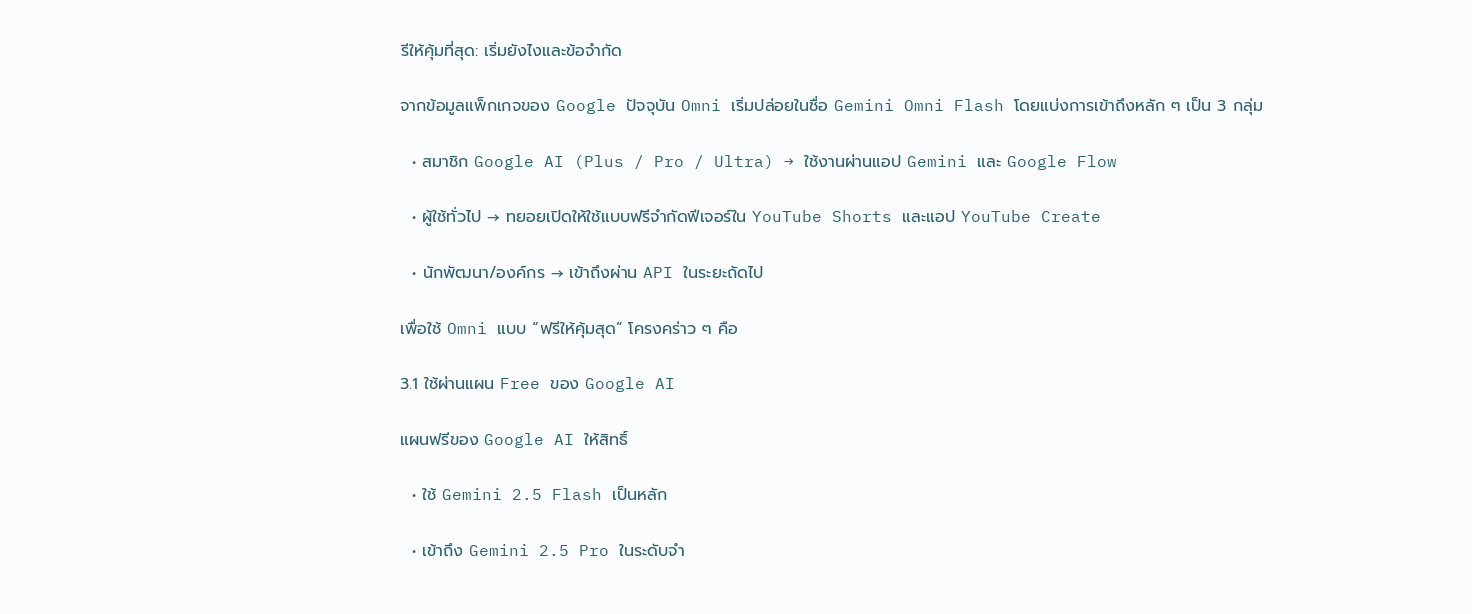รีให้คุ้มที่สุด: เริ่มยังไงและข้อจำกัด

จากข้อมูลแพ็กเกจของ Google ปัจจุบัน Omni เริ่มปล่อยในชื่อ Gemini Omni Flash โดยแบ่งการเข้าถึงหลัก ๆ เป็น 3 กลุ่ม

  • สมาชิก Google AI (Plus / Pro / Ultra) → ใช้งานผ่านแอป Gemini และ Google Flow

  • ผู้ใช้ทั่วไป → ทยอยเปิดให้ใช้แบบฟรีจำกัดฟีเจอร์ใน YouTube Shorts และแอป YouTube Create

  • นักพัฒนา/องค์กร → เข้าถึงผ่าน API ในระยะถัดไป

เพื่อใช้ Omni แบบ “ฟรีให้คุ้มสุด” โครงคร่าว ๆ คือ

3.1 ใช้ผ่านแผน Free ของ Google AI

แผนฟรีของ Google AI ให้สิทธิ์

  • ใช้ Gemini 2.5 Flash เป็นหลัก

  • เข้าถึง Gemini 2.5 Pro ในระดับจำ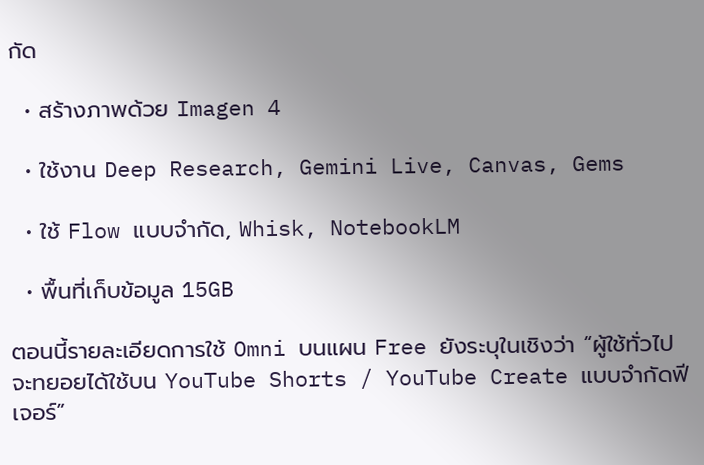กัด

  • สร้างภาพด้วย Imagen 4

  • ใช้งาน Deep Research, Gemini Live, Canvas, Gems

  • ใช้ Flow แบบจำกัด, Whisk, NotebookLM

  • พื้นที่เก็บข้อมูล 15GB

ตอนนี้รายละเอียดการใช้ Omni บนแผน Free ยังระบุในเชิงว่า “ผู้ใช้ทั่วไปจะทยอยได้ใช้บน YouTube Shorts / YouTube Create แบบจำกัดฟีเจอร์”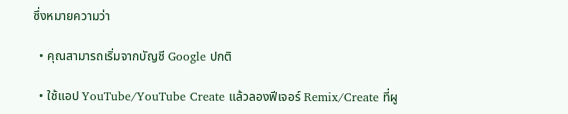ซึ่งหมายความว่า

  • คุณสามารถเริ่มจากบัญชี Google ปกติ

  • ใช้แอป YouTube/YouTube Create แล้วลองฟีเจอร์ Remix/Create ที่ผู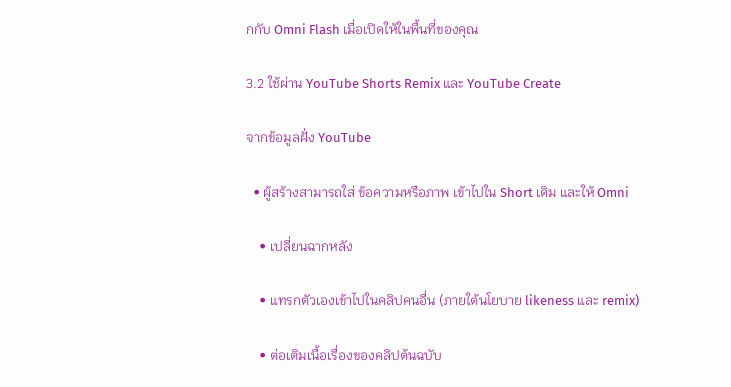กกับ Omni Flash เมื่อเปิดให้ในพื้นที่ของคุณ

3.2 ใช้ผ่าน YouTube Shorts Remix และ YouTube Create

จากข้อมูลฝั่ง YouTube

  • ผู้สร้างสามารถใส่ ข้อความหรือภาพ เข้าไปใน Short เดิม และให้ Omni

    • เปลี่ยนฉากหลัง

    • แทรกตัวเองเข้าไปในคลิปคนอื่น (ภายใต้นโยบาย likeness และ remix)

    • ต่อเติมเนื้อเรื่องของคลิปต้นฉบับ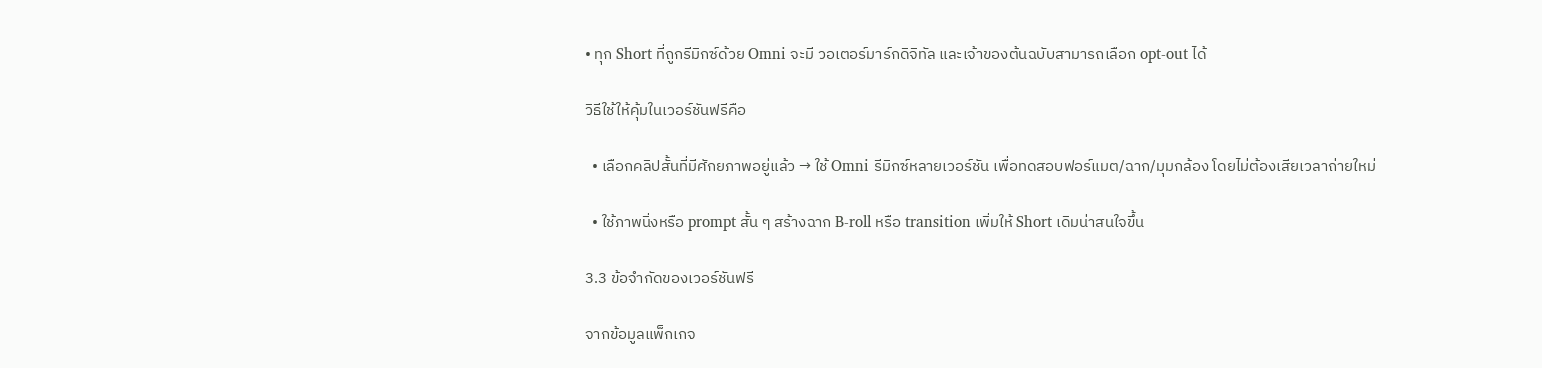• ทุก Short ที่ถูกรีมิกซ์ด้วย Omni จะมี วอเตอร์มาร์กดิจิทัล และเจ้าของต้นฉบับสามารถเลือก opt-out ได้

วิธีใช้ให้คุ้มในเวอร์ชันฟรีคือ

  • เลือกคลิปสั้นที่มีศักยภาพอยู่แล้ว → ใช้ Omni รีมิกซ์หลายเวอร์ชัน เพื่อทดสอบฟอร์แมต/ฉาก/มุมกล้อง โดยไม่ต้องเสียเวลาถ่ายใหม่

  • ใช้ภาพนิ่งหรือ prompt สั้น ๆ สร้างฉาก B-roll หรือ transition เพิ่มให้ Short เดิมน่าสนใจขึ้น

3.3 ข้อจำกัดของเวอร์ชันฟรี

จากข้อมูลแพ็กเกจ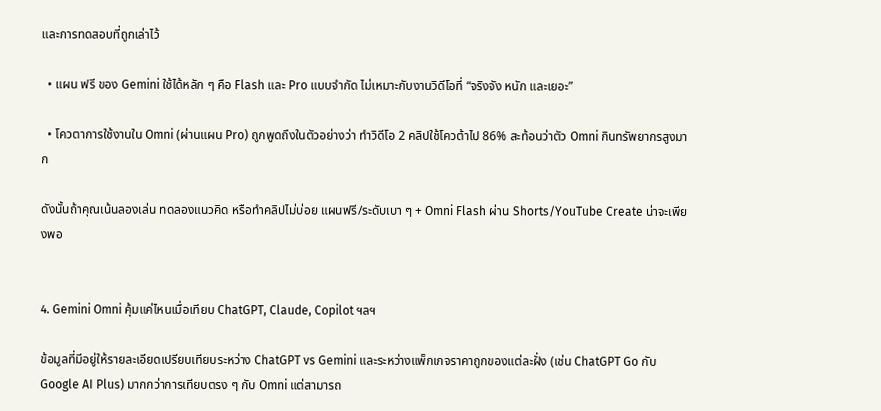และการทดสอบที่ถูกเล่าไว้

  • แผน ฟรี ของ Gemini ใช้ได้หลัก ๆ คือ Flash และ Pro แบบจำกัด ไม่เหมาะกับงานวิดีโอที่ “จริงจัง หนัก และเยอะ”

  • โควตาการใช้งานใน Omni (ผ่านแผน Pro) ถูกพูดถึงในตัวอย่างว่า ทำวิดีโอ 2 คลิปใช้โควต้าไป 86% สะท้อนว่าตัว Omni กินทรัพยากรสูงมาก

ดังนั้นถ้าคุณเน้นลองเล่น ทดลองแนวคิด หรือทำคลิปไม่บ่อย แผนฟรี/ระดับเบา ๆ + Omni Flash ผ่าน Shorts/YouTube Create น่าจะเพียงพอ


4. Gemini Omni คุ้มแค่ไหนเมื่อเทียบ ChatGPT, Claude, Copilot ฯลฯ

ข้อมูลที่มีอยู่ให้รายละเอียดเปรียบเทียบระหว่าง ChatGPT vs Gemini และระหว่างแพ็กเกจราคาถูกของแต่ละฝั่ง (เช่น ChatGPT Go กับ Google AI Plus) มากกว่าการเทียบตรง ๆ กับ Omni แต่สามารถ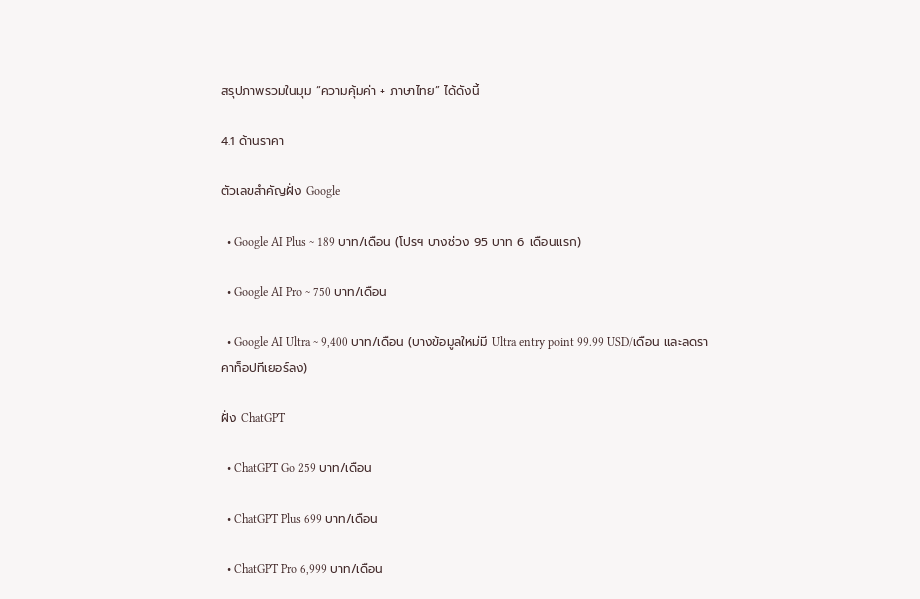สรุปภาพรวมในมุม “ความคุ้มค่า + ภาษาไทย” ได้ดังนี้

4.1 ด้านราคา

ตัวเลขสำคัญฝั่ง Google

  • Google AI Plus ~ 189 บาท/เดือน (โปรฯ บางช่วง 95 บาท 6 เดือนแรก)

  • Google AI Pro ~ 750 บาท/เดือน

  • Google AI Ultra ~ 9,400 บาท/เดือน (บางข้อมูลใหม่มี Ultra entry point 99.99 USD/เดือน และลดราคาท็อปทีเยอร์ลง)

ฝั่ง ChatGPT

  • ChatGPT Go 259 บาท/เดือน

  • ChatGPT Plus 699 บาท/เดือน

  • ChatGPT Pro 6,999 บาท/เดือน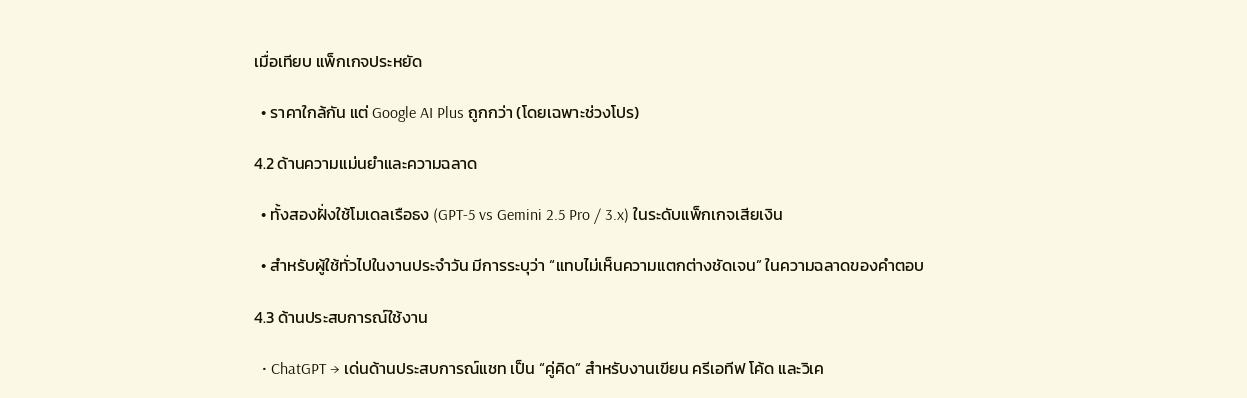เมื่อเทียบ แพ็กเกจประหยัด

  • ราคาใกล้กัน แต่ Google AI Plus ถูกกว่า (โดยเฉพาะช่วงโปร)

4.2 ด้านความแม่นยำและความฉลาด

  • ทั้งสองฝั่งใช้โมเดลเรือธง (GPT-5 vs Gemini 2.5 Pro / 3.x) ในระดับแพ็กเกจเสียเงิน

  • สำหรับผู้ใช้ทั่วไปในงานประจำวัน มีการระบุว่า “แทบไม่เห็นความแตกต่างชัดเจน” ในความฉลาดของคำตอบ

4.3 ด้านประสบการณ์ใช้งาน

  • ChatGPT → เด่นด้านประสบการณ์แชท เป็น “คู่คิด” สำหรับงานเขียน ครีเอทีฟ โค้ด และวิเค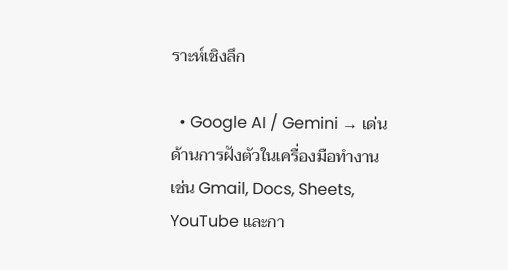ราะห์เชิงลึก

  • Google AI / Gemini → เด่นด้านการฝังตัวในเครื่องมือทำงาน เช่น Gmail, Docs, Sheets, YouTube และกา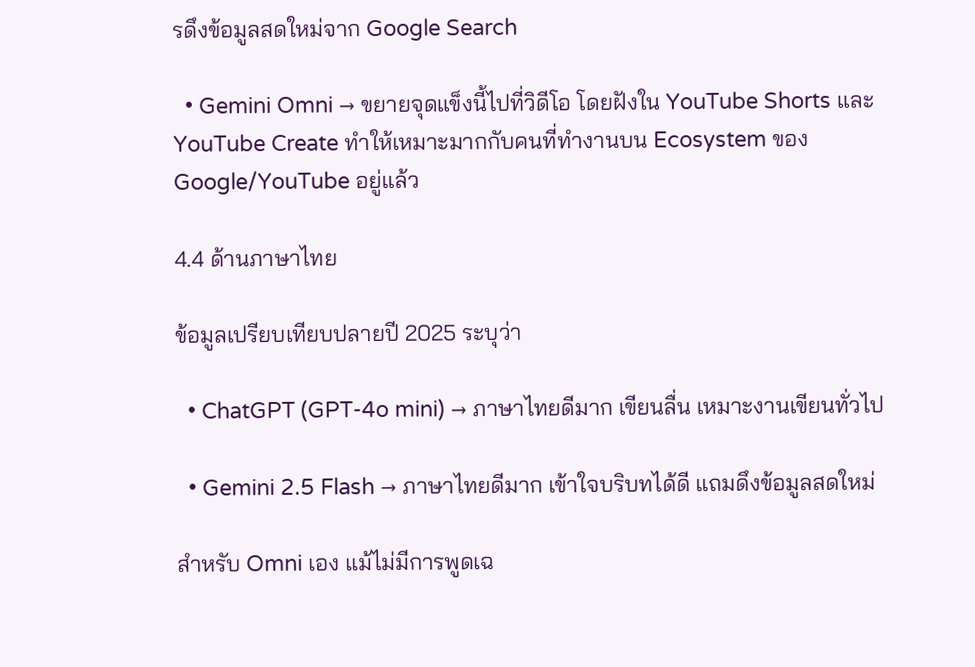รดึงข้อมูลสดใหม่จาก Google Search

  • Gemini Omni → ขยายจุดแข็งนี้ไปที่วิดีโอ โดยฝังใน YouTube Shorts และ YouTube Create ทำให้เหมาะมากกับคนที่ทำงานบน Ecosystem ของ Google/YouTube อยู่แล้ว

4.4 ด้านภาษาไทย

ข้อมูลเปรียบเทียบปลายปี 2025 ระบุว่า

  • ChatGPT (GPT-4o mini) → ภาษาไทยดีมาก เขียนลื่น เหมาะงานเขียนทั่วไป

  • Gemini 2.5 Flash → ภาษาไทยดีมาก เข้าใจบริบทได้ดี แถมดึงข้อมูลสดใหม่

สำหรับ Omni เอง แม้ไม่มีการพูดเฉ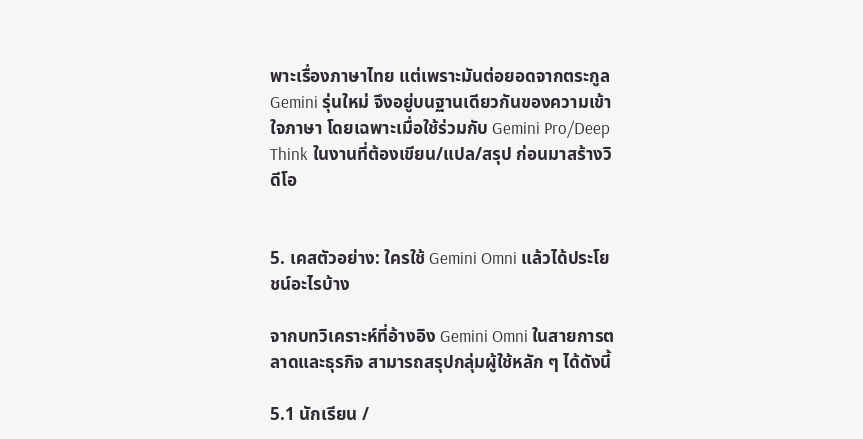พาะเรื่องภาษาไทย แต่เพราะมันต่อยอดจากตระกูล Gemini รุ่นใหม่ จึงอยู่บนฐานเดียวกันของความเข้าใจภาษา โดยเฉพาะเมื่อใช้ร่วมกับ Gemini Pro/Deep Think ในงานที่ต้องเขียน/แปล/สรุป ก่อนมาสร้างวิดีโอ


5. เคสตัวอย่าง: ใครใช้ Gemini Omni แล้วได้ประโยชน์อะไรบ้าง

จากบทวิเคราะห์ที่อ้างอิง Gemini Omni ในสายการตลาดและธุรกิจ สามารถสรุปกลุ่มผู้ใช้หลัก ๆ ได้ดังนี้

5.1 นักเรียน /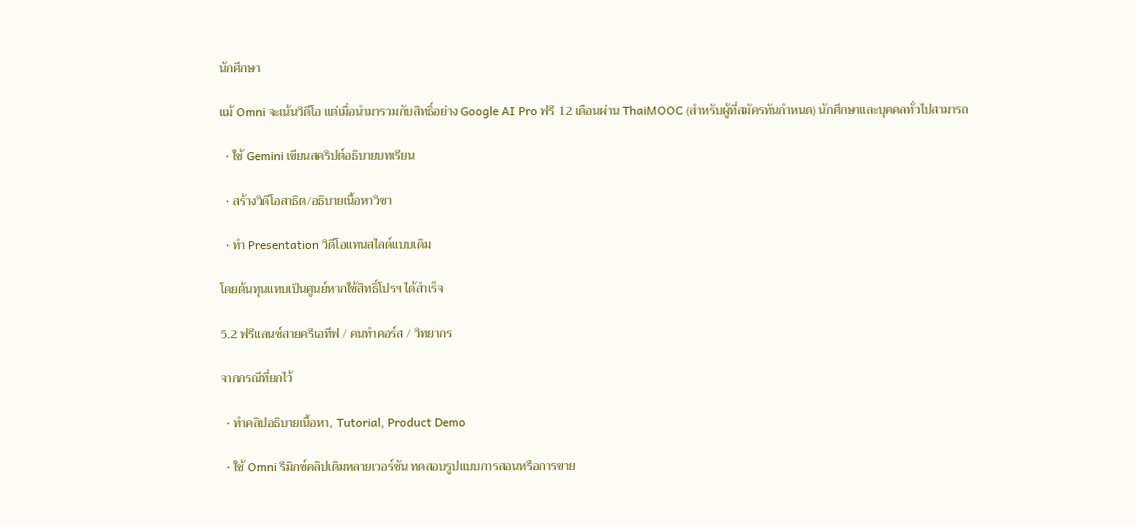นักศึกษา

แม้ Omni จะเน้นวิดีโอ แต่เมื่อนำมารวมกับสิทธิ์อย่าง Google AI Pro ฟรี 12 เดือนผ่าน ThaiMOOC (สำหรับผู้ที่สมัครทันกำหนด) นักศึกษาและบุคคลทั่วไปสามารถ

  • ใช้ Gemini เขียนสคริปต์อธิบายบทเรียน

  • สร้างวิดีโอสาธิต/อธิบายเนื้อหาวิชา

  • ทำ Presentation วิดีโอแทนสไลด์แบบเดิม

โดยต้นทุนแทบเป็นศูนย์หากใช้สิทธิ์โปรฯ ได้สำเร็จ

5.2 ฟรีแลนซ์สายครีเอทีฟ / คนทำคอร์ส / วิทยากร

จากกรณีที่ยกไว้

  • ทำคลิปอธิบายเนื้อหา, Tutorial, Product Demo

  • ใช้ Omni รีมิกซ์คลิปเดิมหลายเวอร์ชัน ทดสอบรูปแบบการสอนหรือการขาย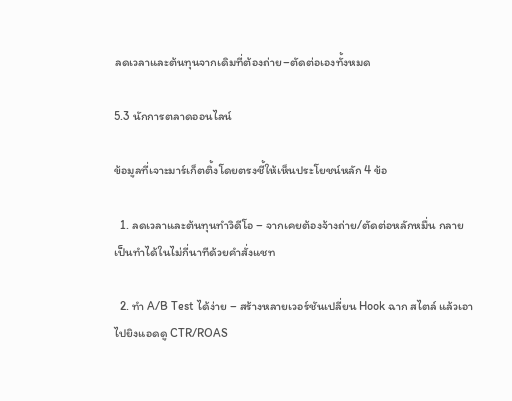ลดเวลาและต้นทุนจากเดิมที่ต้องถ่าย–ตัดต่อเองทั้งหมด

5.3 นักการตลาดออนไลน์

ข้อมูลที่เจาะมาร์เก็ตติ้งโดยตรงชี้ให้เห็นประโยชน์หลัก 4 ข้อ

  1. ลดเวลาและต้นทุนทำวิดีโอ – จากเคยต้องจ้างถ่าย/ตัดต่อหลักหมื่น กลายเป็นทำได้ในไม่กี่นาทีด้วยคำสั่งแชท

  2. ทำ A/B Test ได้ง่าย – สร้างหลายเวอร์ชันเปลี่ยน Hook ฉาก สไตล์ แล้วเอาไปยิงแอดดู CTR/ROAS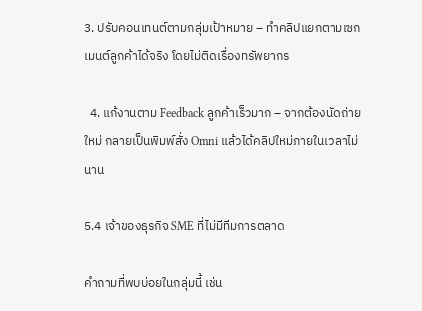3. ปรับคอนเทนต์ตามกลุ่มเป้าหมาย – ทำคลิปแยกตามเซกเมนต์ลูกค้าได้จริง โดยไม่ติดเรื่องทรัพยากร

  4. แก้งานตาม Feedback ลูกค้าเร็วมาก – จากต้องนัดถ่ายใหม่ กลายเป็นพิมพ์สั่ง Omni แล้วได้คลิปใหม่ภายในเวลาไม่นาน

5.4 เจ้าของธุรกิจ SME ที่ไม่มีทีมการตลาด

คำถามที่พบบ่อยในกลุ่มนี้ เช่น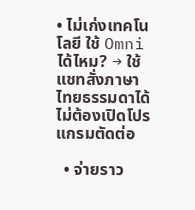• ไม่เก่งเทคโนโลยี ใช้ Omni ได้ไหม? → ใช้แชทสั่งภาษาไทยธรรมดาได้ ไม่ต้องเปิดโปรแกรมตัดต่อ

  • จ่ายราว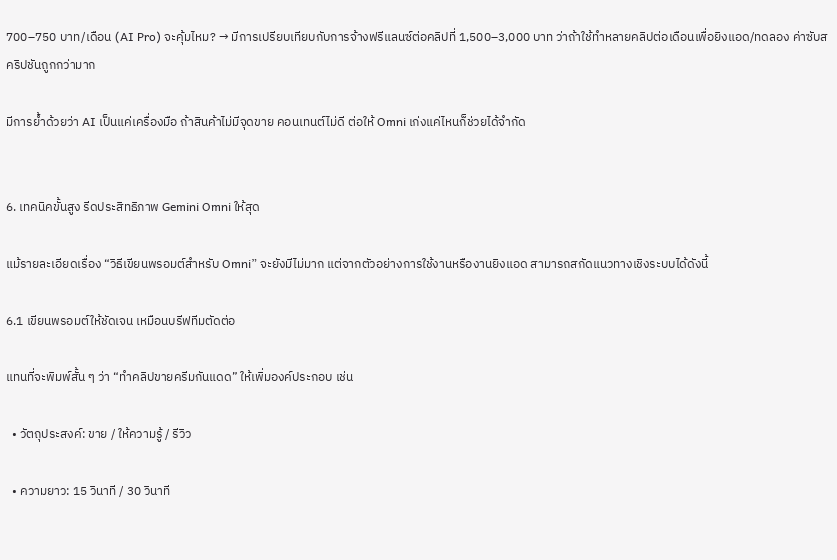700–750 บาท/เดือน (AI Pro) จะคุ้มไหม? → มีการเปรียบเทียบกับการจ้างฟรีแลนซ์ต่อคลิปที่ 1,500–3,000 บาท ว่าถ้าใช้ทำหลายคลิปต่อเดือนเพื่อยิงแอด/ทดลอง ค่าซับสคริปชันถูกกว่ามาก

มีการย้ำด้วยว่า AI เป็นแค่เครื่องมือ ถ้าสินค้าไม่มีจุดขาย คอนเทนต์ไม่ดี ต่อให้ Omni เก่งแค่ไหนก็ช่วยได้จำกัด


6. เทคนิคขั้นสูง รีดประสิทธิภาพ Gemini Omni ให้สุด

แม้รายละเอียดเรื่อง “วิธีเขียนพรอมต์สำหรับ Omni” จะยังมีไม่มาก แต่จากตัวอย่างการใช้งานหรืองานยิงแอด สามารถสกัดแนวทางเชิงระบบได้ดังนี้

6.1 เขียนพรอมต์ให้ชัดเจน เหมือนบรีฟทีมตัดต่อ

แทนที่จะพิมพ์สั้น ๆ ว่า “ทำคลิปขายครีมกันแดด” ให้เพิ่มองค์ประกอบ เช่น

  • วัตถุประสงค์: ขาย / ให้ความรู้ / รีวิว

  • ความยาว: 15 วินาที / 30 วินาที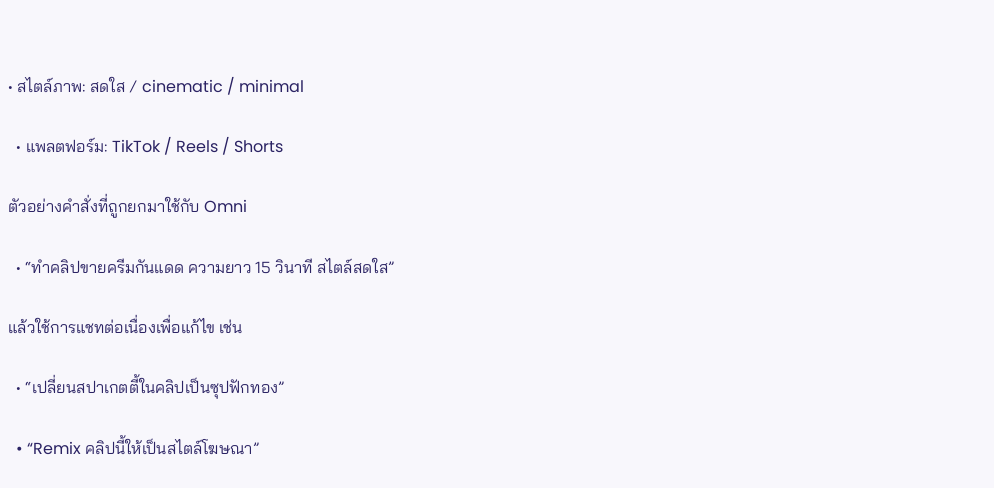• สไตล์ภาพ: สดใส / cinematic / minimal

  • แพลตฟอร์ม: TikTok / Reels / Shorts

ตัวอย่างคำสั่งที่ถูกยกมาใช้กับ Omni

  • “ทำคลิปขายครีมกันแดด ความยาว 15 วินาที สไตล์สดใส”

แล้วใช้การแชทต่อเนื่องเพื่อแก้ไข เช่น

  • “เปลี่ยนสปาเกตตี้ในคลิปเป็นซุปฟักทอง”

  • “Remix คลิปนี้ให้เป็นสไตล์โฆษณา”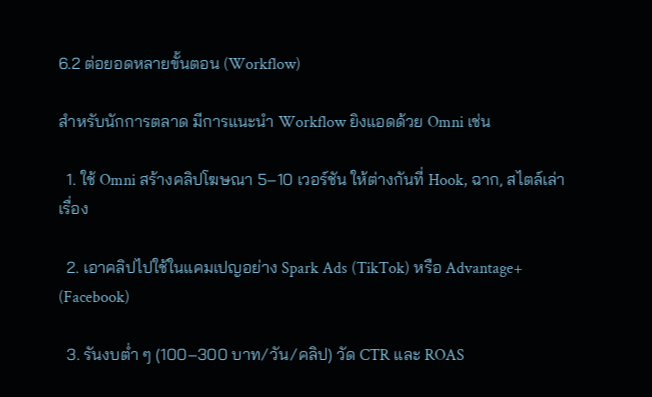6.2 ต่อยอดหลายขั้นตอน (Workflow)

สำหรับนักการตลาด มีการแนะนำ Workflow ยิงแอดด้วย Omni เช่น

  1. ใช้ Omni สร้างคลิปโฆษณา 5–10 เวอร์ชัน ให้ต่างกันที่ Hook, ฉาก, สไตล์เล่าเรื่อง

  2. เอาคลิปไปใช้ในแคมเปญอย่าง Spark Ads (TikTok) หรือ Advantage+ (Facebook)

  3. รันงบต่ำ ๆ (100–300 บาท/วัน/คลิป) วัด CTR และ ROAS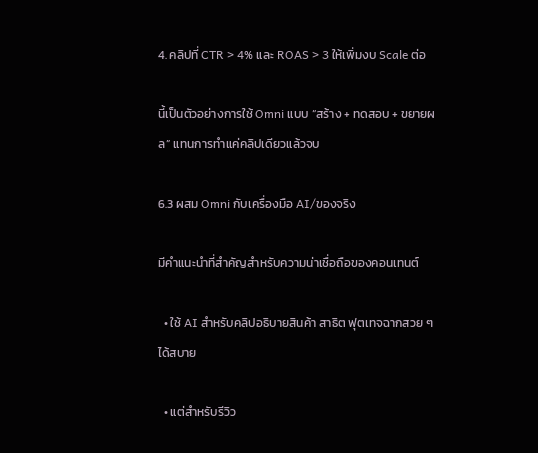4. คลิปที่ CTR > 4% และ ROAS > 3 ให้เพิ่มงบ Scale ต่อ

นี้เป็นตัวอย่างการใช้ Omni แบบ “สร้าง + ทดสอบ + ขยายผล” แทนการทำแค่คลิปเดียวแล้วจบ

6.3 ผสม Omni กับเครื่องมือ AI/ของจริง

มีคำแนะนำที่สำคัญสำหรับความน่าเชื่อถือของคอนเทนต์

  • ใช้ AI สำหรับคลิปอธิบายสินค้า สาธิต ฟุตเทจฉากสวย ๆ ได้สบาย

  • แต่สำหรับรีวิว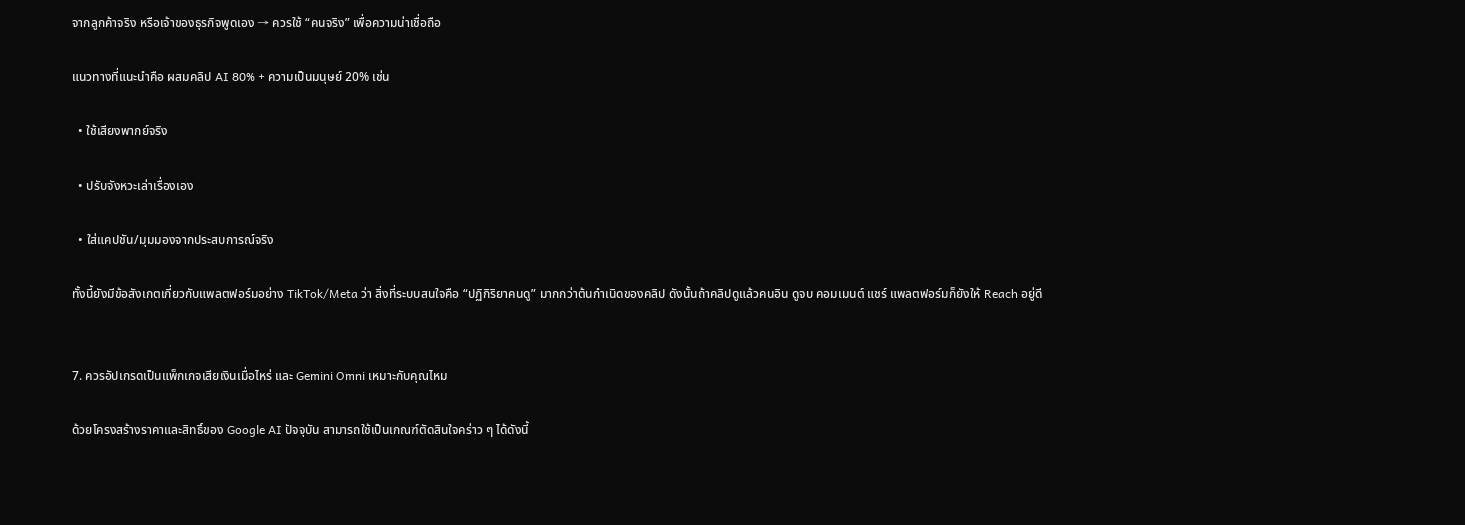จากลูกค้าจริง หรือเจ้าของธุรกิจพูดเอง → ควรใช้ “คนจริง” เพื่อความน่าเชื่อถือ

แนวทางที่แนะนำคือ ผสมคลิป AI 80% + ความเป็นมนุษย์ 20% เช่น

  • ใช้เสียงพากย์จริง

  • ปรับจังหวะเล่าเรื่องเอง

  • ใส่แคปชัน/มุมมองจากประสบการณ์จริง

ทั้งนี้ยังมีข้อสังเกตเกี่ยวกับแพลตฟอร์มอย่าง TikTok/Meta ว่า สิ่งที่ระบบสนใจคือ “ปฏิกิริยาคนดู” มากกว่าต้นกำเนิดของคลิป ดังนั้นถ้าคลิปดูแล้วคนอิน ดูจบ คอมเมนต์ แชร์ แพลตฟอร์มก็ยังให้ Reach อยู่ดี


7. ควรอัปเกรดเป็นแพ็กเกจเสียเงินเมื่อไหร่ และ Gemini Omni เหมาะกับคุณไหม

ด้วยโครงสร้างราคาและสิทธิ์ของ Google AI ปัจจุบัน สามารถใช้เป็นเกณฑ์ตัดสินใจคร่าว ๆ ได้ดังนี้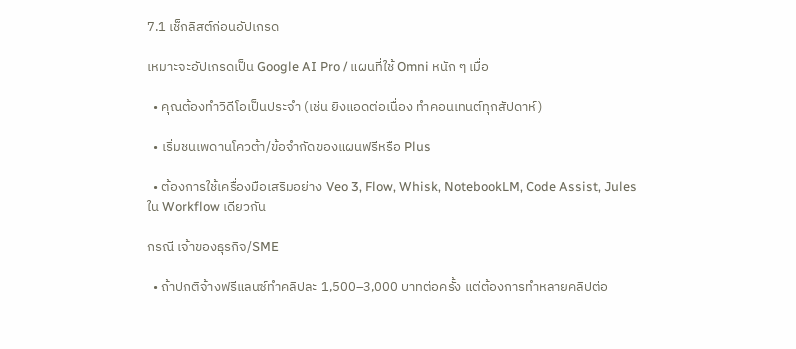7.1 เช็กลิสต์ก่อนอัปเกรด

เหมาะจะอัปเกรดเป็น Google AI Pro / แผนที่ใช้ Omni หนัก ๆ เมื่อ

  • คุณต้องทำวิดีโอเป็นประจำ (เช่น ยิงแอดต่อเนื่อง ทำคอนเทนต์ทุกสัปดาห์)

  • เริ่มชนเพดานโควต้า/ข้อจำกัดของแผนฟรีหรือ Plus

  • ต้องการใช้เครื่องมือเสริมอย่าง Veo 3, Flow, Whisk, NotebookLM, Code Assist, Jules ใน Workflow เดียวกัน

กรณี เจ้าของธุรกิจ/SME

  • ถ้าปกติจ้างฟรีแลนซ์ทำคลิปละ 1,500–3,000 บาทต่อครั้ง แต่ต้องการทำหลายคลิปต่อ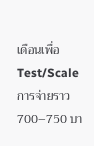เดือนเพื่อ Test/Scale การจ่ายราว 700–750 บา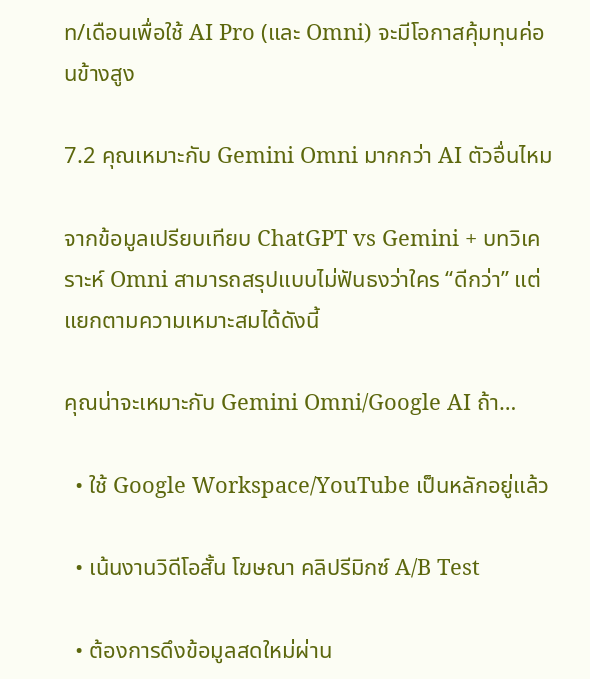ท/เดือนเพื่อใช้ AI Pro (และ Omni) จะมีโอกาสคุ้มทุนค่อนข้างสูง

7.2 คุณเหมาะกับ Gemini Omni มากกว่า AI ตัวอื่นไหม

จากข้อมูลเปรียบเทียบ ChatGPT vs Gemini + บทวิเคราะห์ Omni สามารถสรุปแบบไม่ฟันธงว่าใคร “ดีกว่า” แต่แยกตามความเหมาะสมได้ดังนี้

คุณน่าจะเหมาะกับ Gemini Omni/Google AI ถ้า…

  • ใช้ Google Workspace/YouTube เป็นหลักอยู่แล้ว

  • เน้นงานวิดีโอสั้น โฆษณา คลิปรีมิกซ์ A/B Test

  • ต้องการดึงข้อมูลสดใหม่ผ่าน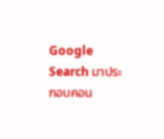Google Search มาประกอบคอน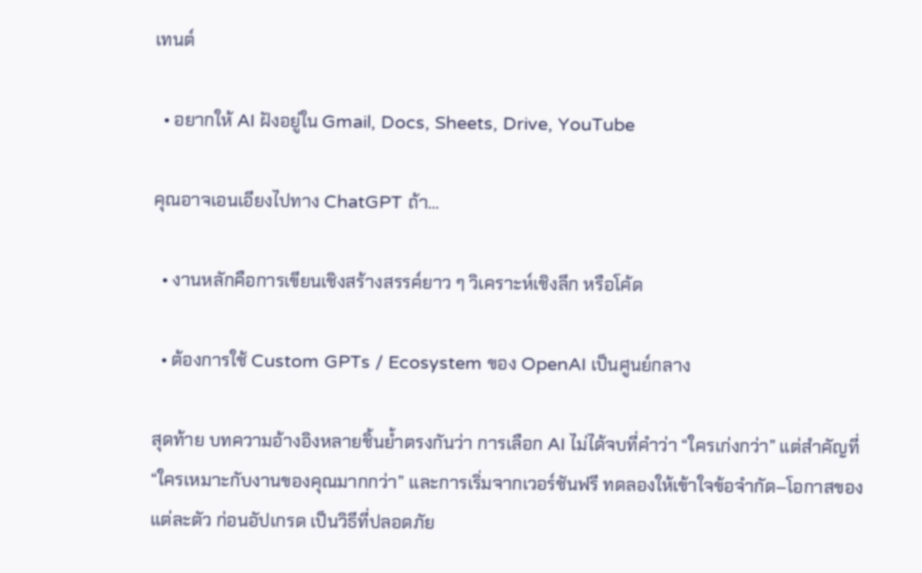เทนต์

  • อยากให้ AI ฝังอยู่ใน Gmail, Docs, Sheets, Drive, YouTube

คุณอาจเอนเอียงไปทาง ChatGPT ถ้า…

  • งานหลักคือการเขียนเชิงสร้างสรรค์ยาว ๆ วิเคราะห์เชิงลึก หรือโค้ด

  • ต้องการใช้ Custom GPTs / Ecosystem ของ OpenAI เป็นศูนย์กลาง

สุดท้าย บทความอ้างอิงหลายชิ้นย้ำตรงกันว่า การเลือก AI ไม่ได้จบที่คำว่า “ใครเก่งกว่า” แต่สำคัญที่ “ใครเหมาะกับงานของคุณมากกว่า” และการเริ่มจากเวอร์ชันฟรี ทดลองให้เข้าใจข้อจำกัด–โอกาสของแต่ละตัว ก่อนอัปเกรด เป็นวิธีที่ปลอดภัย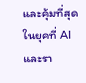และคุ้มที่สุดในยุคที่ AI และรา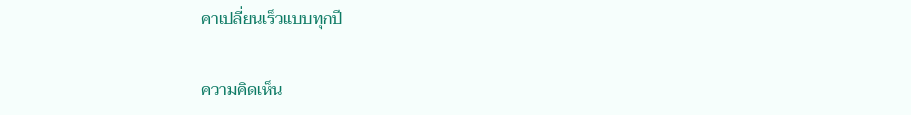คาเปลี่ยนเร็วแบบทุกปี

ความคิดเห็น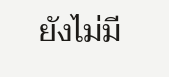ยังไม่มี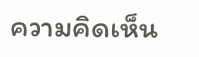ความคิดเห็น